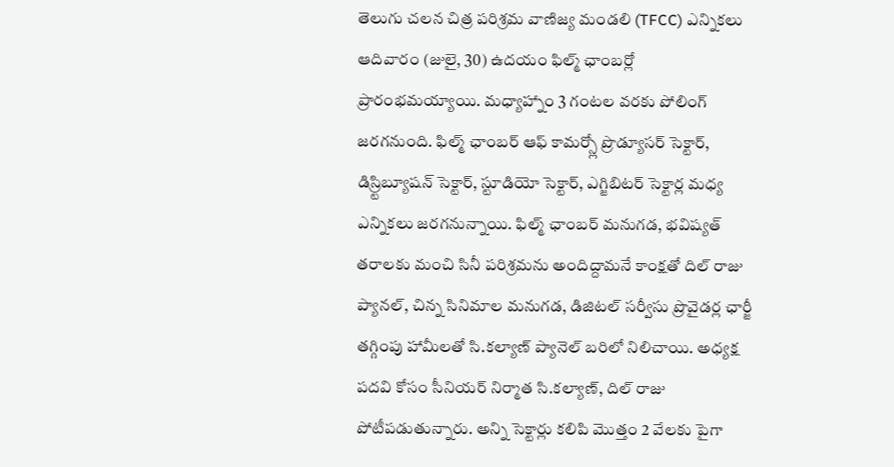తెలుగు చలన చిత్ర పరిశ్రమ వాణిజ్య మండలి (TFCC) ఎన్నికలు ఆదివారం (జులై, 30) ఉదయం ఫిల్మ్ ఛాంబర్లో ప్రారంభమయ్యాయి. మధ్యాహ్నాం 3 గంటల వరకు పోలింగ్ జరగనుంది. ఫిల్మ్ ఛాంబర్ ఆఫ్ కామర్స్లో ప్రొడ్యూసర్ సెక్టార్, డిస్ర్టిబ్యూషన్ సెక్టార్, స్టూడియో సెక్టార్, ఎగ్జిబిటర్ సెక్టార్ల మధ్య ఎన్నికలు జరగనున్నాయి. ఫిల్మ్ ఛాంబర్ మనుగడ, భవిష్యత్ తరాలకు మంచి సినీ పరిశ్రమను అందిద్దామనే కాంక్షతో దిల్ రాజు ప్యానల్, చిన్న సినిమాల మనుగడ, డిజిటల్ సర్వీసు ప్రొవైడర్ల ఛార్జీ తగ్గింపు హామీలతో సి.కల్యాణ్ ప్యానెల్ బరిలో నిలిచాయి. అధ్యక్ష పదవి కోసం సీనియర్ నిర్మాత సి.కల్యాణ్, దిల్ రాజు పోటీపడుతున్నారు. అన్ని సెక్టార్లు కలిపి మొత్తం 2 వేలకు పైగా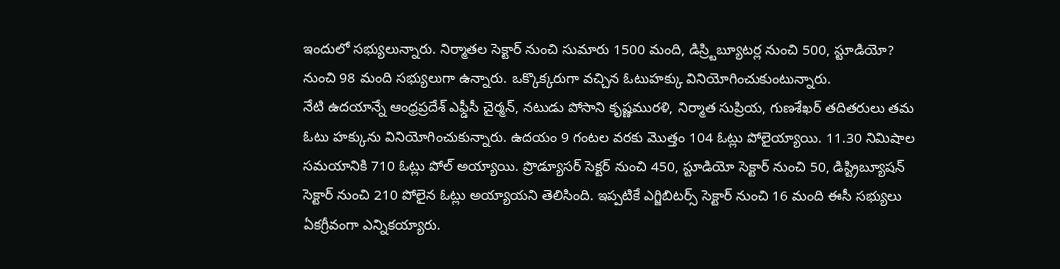ఇందులో సభ్యులున్నారు. నిర్మాతల సెక్టార్ నుంచి సుమారు 1500 మంది, డిస్ర్టిబ్యూటర్ల నుంచి 500, స్టూడియో? నుంచి 98 మంది సభ్యులుగా ఉన్నారు. ఒక్కొక్కరుగా వచ్చిన ఓటుహక్కు వినియోగించుకుంటున్నారు.
నేటి ఉదయాన్నే ఆంధ్రప్రదేశ్ ఎఫ్డీసీ చైర్మన్, నటుడు పోసాని కృష్ణమురళి, నిర్మాత సుప్రియ, గుణశేఖర్ తదితరులు తమ ఓటు హక్కును వినియోగించుకున్నారు. ఉదయం 9 గంటల వరకు మొత్తం 104 ఓట్లు పోలైయ్యాయి. 11.30 నిమిషాల సమయానికి 710 ఓట్లు పోల్ అయ్యాయి. ప్రొడ్యూసర్ సెక్టర్ నుంచి 450, స్టూడియో సెక్టార్ నుంచి 50, డిస్ట్రిబ్యూషన్ సెక్టార్ నుంచి 210 పోలైన ఓట్లు అయ్యాయని తెలిసింది. ఇప్పటికే ఎగ్జిబిటర్స్ సెక్టార్ నుంచి 16 మంది ఈసీ సభ్యులు ఏకగ్రీవంగా ఎన్నికయ్యారు.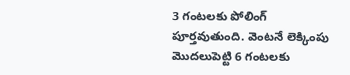3 గంటలకు పోలింగ్ పూర్తవుతుంది. వెంటనే లెక్కింపు మొదలుపెట్టి 6 గంటలకు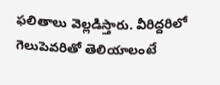ఫలితాలు వెల్లడిస్తారు. వీరిద్దరిలో గెలుపెవరితో తెలియాలంటే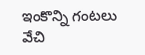ఇంకొన్ని గంటలు వేచి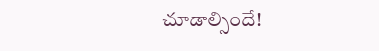చూడాల్సిందే!